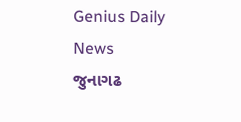Genius Daily News
જુનાગઢ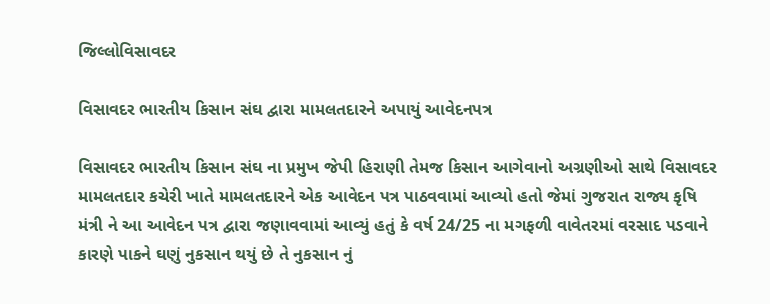જિલ્લોવિસાવદર

વિસાવદર ભારતીય કિસાન સંઘ દ્વારા મામલતદારને અપાયું આવેદનપત્ર

વિસાવદર ભારતીય કિસાન સંઘ ના પ્રમુખ જેપી હિરાણી તેમજ કિસાન આગેવાનો અગ્રણીઓ સાથે વિસાવદર મામલતદાર કચેરી ખાતે મામલતદારને એક આવેદન પત્ર પાઠવવામાં આવ્યો હતો જેમાં ગુજરાત રાજ્ય કૃષિ મંત્રી ને આ આવેદન પત્ર દ્વારા જણાવવામાં આવ્યું હતું કે વર્ષ 24/25 ના મગફળી વાવેતરમાં વરસાદ પડવાને કારણે પાકને ઘણું નુકસાન થયું છે તે નુકસાન નું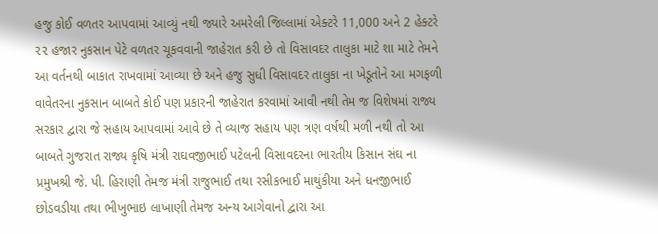હજુ કોઈ વળતર આપવામાં આવ્યું નથી જ્યારે અમરેલી જિલ્લામાં એક્ટરે 11,000 અને 2 હેક્ટરે ૨૨ હજાર નુકસાન પેટે વળતર ચૂકવવાની જાહેરાત કરી છે તો વિસાવદર તાલુકા માટે શા માટે તેમને આ વર્તનથી બાકાત રાખવામાં આવ્યા છે અને હજુ સુધી વિસાવદર તાલુકા ના ખેડૂતોને આ મગફળી વાવેતરના નુકસાન બાબતે કોઈ પણ પ્રકારની જાહેરાત કરવામાં આવી નથી તેમ જ વિશેષમાં રાજ્ય સરકાર દ્વારા જે સહાય આપવામાં આવે છે તે વ્યાજ સહાય પણ ત્રણ વર્ષથી મળી નથી તો આ બાબતે ગુજરાત રાજ્ય કૃષિ મંત્રી રાઘવજીભાઈ પટેલની વિસાવદરના ભારતીય કિસાન સંઘ ના પ્રમુખશ્રી જે. પી. હિરાણી તેમજ મંત્રી રાજુભાઈ તથા રસીકભાઈ માથુંકીયા અને ધનજીભાઈ છોડવડીયા તથા ભીખુભાઇ લાખાણી તેમજ અન્ય આગેવાનો દ્વારા આ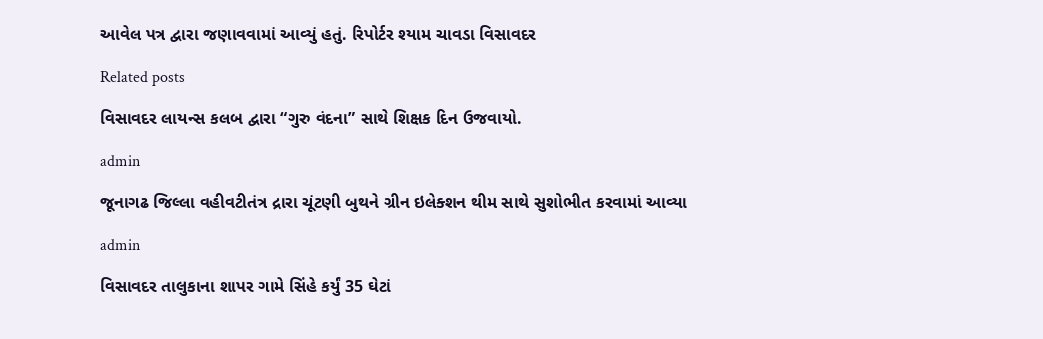આવેલ પત્ર દ્વારા જણાવવામાં આવ્યું હતું. રિપોર્ટર શ્યામ ચાવડા વિસાવદર

Related posts

વિસાવદર લાયન્સ કલબ દ્વારા “ગુરુ વંદના” સાથે શિક્ષક દિન ઉજવાયો.

admin

જૂનાગઢ જિલ્લા વહીવટીતંત્ર દ્રારા ચૂંટણી બુથને ગ્રીન ઇલેક્શન થીમ સાથે સુશોભીત કરવામાં આવ્યા

admin

વિસાવદર તાલુકાના શાપર ગામે સિંહે કર્યું 35 ઘેટાં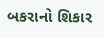બકરાનો શિકાર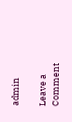admin

Leave a Comment